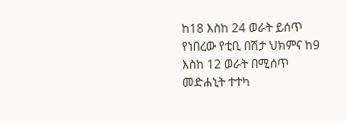ከ18 እስከ 24 ወራት ይሰጥ የነበረው የቲቢ በሽታ ህክምና ከ9 እስከ 12 ወራት በሚሰጥ መድሐኒት ተተካ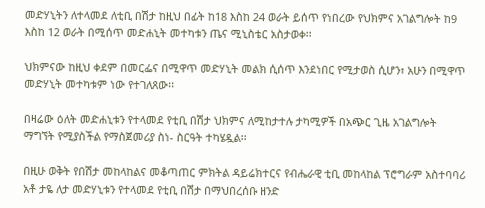መድሃኒትን ለተላመደ ለቲቢ በሽታ ከዚህ በፊት ከ18 እስከ 24 ወራት ይሰጥ የነበረው የህክምና አገልግሎት ከ9 እስከ 12 ወራት በሚሰጥ መድሐኒት መተካቱን ጤና ሚኒስቴር አስታወቀ፡፡

ህክምናው ከዚህ ቀደም በመርፌና በሚዋጥ መድሃኒት መልክ ሲሰጥ እንደነበር የሚታወስ ሲሆን፣ አሁን በሚዋጥ መድሃኒት መተካቱም ነው የተገለጸው፡፡

በዛሬው ዕለት መድሐኒቱን የተላመደ የቲቢ በሽታ ህክምና ለሚከታተሉ ታካሚዎች በአጭር ጊዜ አገልግሎት ማግኘት የሚያስችል የማስጀመሪያ ስነ- ስርዓት ተካሄዷል፡፡

በዚሁ ወቅት የበሽታ መከላከልና መቆጣጠር ምክትል ዳይሬክተርና የብሔራዊ ቲቢ መከላከል ፕሮግራም አስተባባሪ አቶ ታዬ ለታ መድሃኒቱን የተላመደ የቲቢ በሽታ በማህበረሰቡ ዘንድ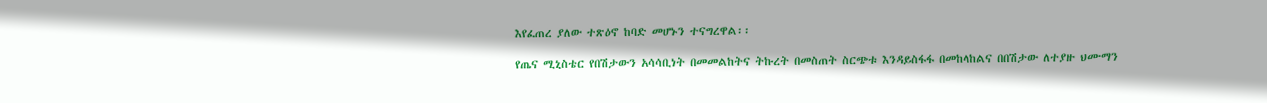እየፈጠረ ያለው ተጽዕኖ ከባድ መሆኑን ተናግረዋል፡፡

የጤና ሚኒስቴር የበሽታውን አሳሳቢነት በመመልከትና ትኩረት በመስጠት ስርጭቱ እንዳይስፋፋ በመከላከልና በበሽታው ለተያዙ ህሙማን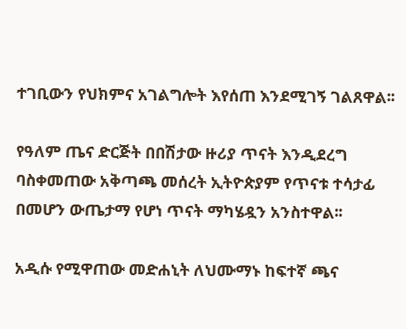ተገቢውን የህክምና አገልግሎት እየሰጠ እንደሚገኝ ገልጸዋል፡፡

የዓለም ጤና ድርጅት በበሽታው ዙሪያ ጥናት እንዲደረግ ባስቀመጠው አቅጣጫ መሰረት ኢትዮጵያም የጥናቱ ተሳታፊ በመሆን ውጤታማ የሆነ ጥናት ማካሄዷን አንስተዋል፡፡

አዲሱ የሚዋጠው መድሐኒት ለህሙማኑ ከፍተኛ ጫና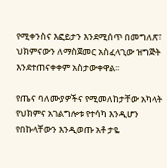የሚቀንስና እፎይታን እንደሚሰጥ በመግለጽ፣ ህክምናውን ለማስጀመር አስፈላጊው ዝግጅት እንደተጠናቀቀም አስታውቀዋል፡፡

የጤና ባለሙያዎችና የሚመለከታቸው አካላት የህክምና አገልግሎቱ የተሳካ እንዲሆን የበኩላቸውን እንዲወጡ አቶ ታዬ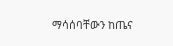ማሳሰባቸውን ከጤና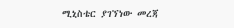ሚኒስቴር ያገኘነው መረጃ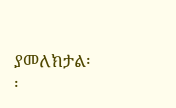ያመለክታል፡፡